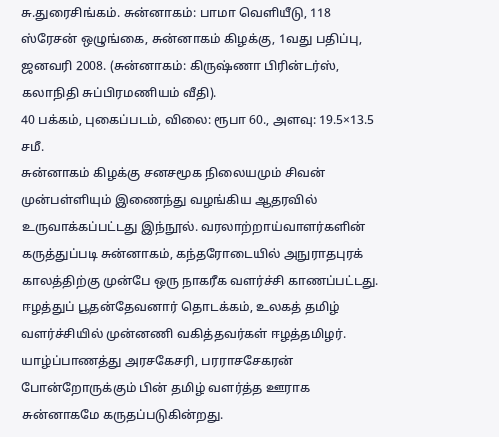சு.துரைசிங்கம். சுன்னாகம்: பாமா வெளியீடு, 118 ஸ்ரேசன் ஒழுங்கை, சுன்னாகம் கிழக்கு, 1வது பதிப்பு, ஜனவரி 2008. (சுன்னாகம்: கிருஷ்ணா பிரின்டர்ஸ், கலாநிதி சுப்பிரமணியம் வீதி).
40 பக்கம், புகைப்படம், விலை: ரூபா 60., அளவு: 19.5×13.5 சமீ.
சுன்னாகம் கிழக்கு சனசமூக நிலையமும் சிவன் முன்பள்ளியும் இணைந்து வழங்கிய ஆதரவில் உருவாக்கப்பட்டது இந்நூல். வரலாற்றாய்வாளர்களின் கருத்துப்படி சுன்னாகம், கந்தரோடையில் அநுராதபுரக் காலத்திற்கு முன்பே ஒரு நாகரீக வளர்ச்சி காணப்பட்டது. ஈழத்துப் பூதன்தேவனார் தொடக்கம், உலகத் தமிழ் வளர்ச்சியில் முன்னணி வகித்தவர்கள் ஈழத்தமிழர். யாழ்ப்பாணத்து அரசகேசரி, பரராசசேகரன் போன்றோருக்கும் பின் தமிழ் வளர்த்த ஊராக சுன்னாகமே கருதப்படுகின்றது.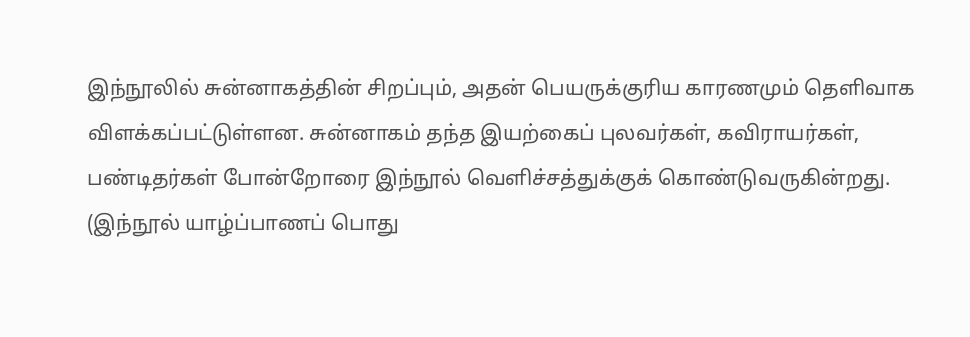இந்நூலில் சுன்னாகத்தின் சிறப்பும், அதன் பெயருக்குரிய காரணமும் தெளிவாக விளக்கப்பட்டுள்ளன. சுன்னாகம் தந்த இயற்கைப் புலவர்கள், கவிராயர்கள், பண்டிதர்கள் போன்றோரை இந்நூல் வெளிச்சத்துக்குக் கொண்டுவருகின்றது. (இந்நூல் யாழ்ப்பாணப் பொது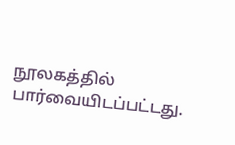நூலகத்தில் பார்வையிடப்பட்டது.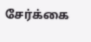சேர்க்கை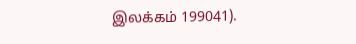இலக்கம் 199041).